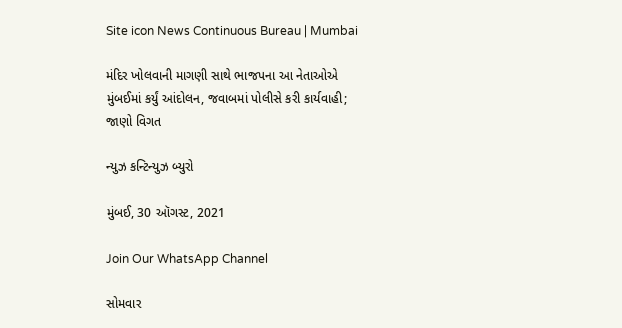Site icon News Continuous Bureau | Mumbai

મંદિર ખોલવાની માગણી સાથે ભાજપના આ નેતાઓએ મુંબઈમાં કર્યું આંદોલન, જવાબમાં પોલીસે કરી કાર્યવાહી; જાણો વિગત

ન્યુઝ કન્ટિન્યુઝ બ્યુરો

મુંબઈ, 30 ઑગસ્ટ, 2021

Join Our WhatsApp Channel

સોમવાર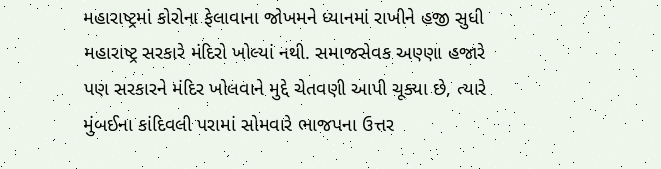મહારાષ્ટ્રમાં કોરોના ફેલાવાના જોખમને ધ્યાનમાં રાખીને હજી સુધી મહારાષ્ટ્ર સરકારે મંદિરો ખોલ્યાં નથી. સમાજસેવક અણ્ણા હજારે પણ સરકારને મંદિર ખોલવાને મુદ્દે ચેતવણી આપી ચૂક્યા છે, ત્યારે મુંબઈના કાંદિવલી પરામાં સોમવારે ભાજપના ઉત્તર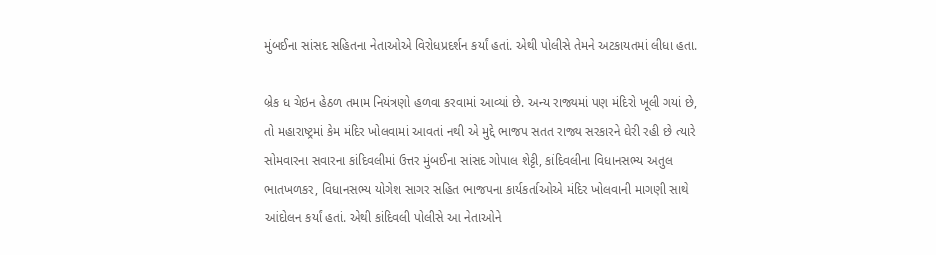મુંબઈના સાંસદ સહિતના નેતાઓએ વિરોધપ્રદર્શન કર્યાં હતાં. એથી પોલીસે તેમને અટકાયતમાં લીધા હતા.

બ્રેક ધ ચેઇન હેઠળ તમામ નિયંત્રણો હળવા કરવામાં આવ્યાં છે. અન્ય રાજ્યમાં પણ મંદિરો ખૂલી ગયાં છે, તો મહારાષ્ટ્રમાં કેમ મંદિર ખોલવામાં આવતાં નથી એ મુદ્દે ભાજપ સતત રાજ્ય સરકારને ઘેરી રહી છે ત્યારે સોમવારના સવારના કાંદિવલીમાં ઉત્તર મુંબઈના સાંસદ ગોપાલ શેટ્ટી, કાંદિવલીના વિધાનસભ્ય અતુલ ભાતખળકર, વિધાનસભ્ય યોગેશ સાગર સહિત ભાજપના કાર્યકર્તાઓએ મંદિર ખોલવાની માગણી સાથે આંદોલન કર્યાં હતાં. એથી કાંદિવલી પોલીસે આ નેતાઓને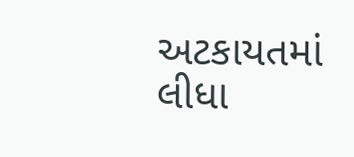અટકાયતમાં લીધા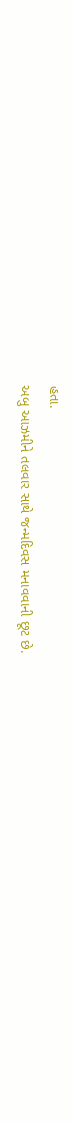હતા.
અબુ આઝમીને તલવાર સાથે જન્મદિવસ મનાવવાની છૂટ છે.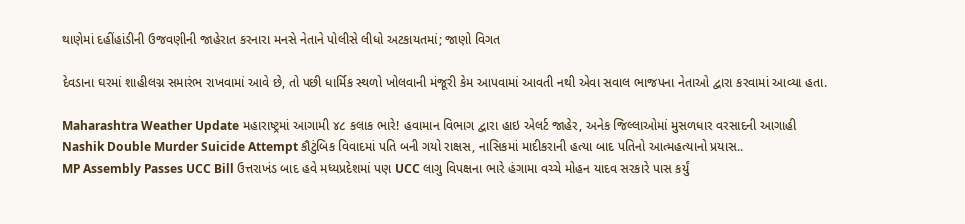થાણેમાં દહીંહાંડીની ઉજવણીની જાહેરાત કરનારા મનસે નેતાને પોલીસે લીધો અટકાયતમાં; જાણો વિગત

દેવડાના ઘરમાં શાહીલગ્ન સમારંભ રાખવામાં આવે છે, તો પછી ધાર્મિક સ્થળો ખોલવાની મંજૂરી કેમ આપવામાં આવતી નથી એવા સવાલ ભાજપના નેતાઓ દ્વારા કરવામાં આવ્યા હતા.

Maharashtra Weather Update મહારાષ્ટ્રમાં આગામી ૪૮ કલાક ભારે! હવામાન વિભાગ દ્વારા હાઇ એલર્ટ જાહેર, અનેક જિલ્લાઓમાં મુસળધાર વરસાદની આગાહી
Nashik Double Murder Suicide Attempt કૌટુંબિક વિવાદમાં પતિ બની ગયો રાક્ષસ, નાસિકમાં માદીકરાની હત્યા બાદ પતિનો આત્મહત્યાનો પ્રયાસ..
MP Assembly Passes UCC Bill ઉત્તરાખંડ બાદ હવે મધ્યપ્રદેશમાં પણ UCC લાગુ વિપક્ષના ભારે હંગામા વચ્ચે મોહન યાદવ સરકારે પાસ કર્યું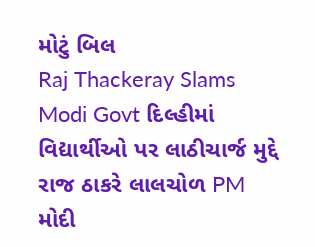મોટું બિલ
Raj Thackeray Slams Modi Govt દિલ્હીમાં વિદ્યાર્થીઓ પર લાઠીચાર્જ મુદ્દે રાજ ઠાકરે લાલચોળ PM મોદી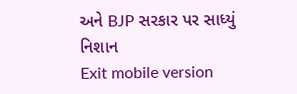અને BJP સરકાર પર સાધ્યું નિશાન
Exit mobile version